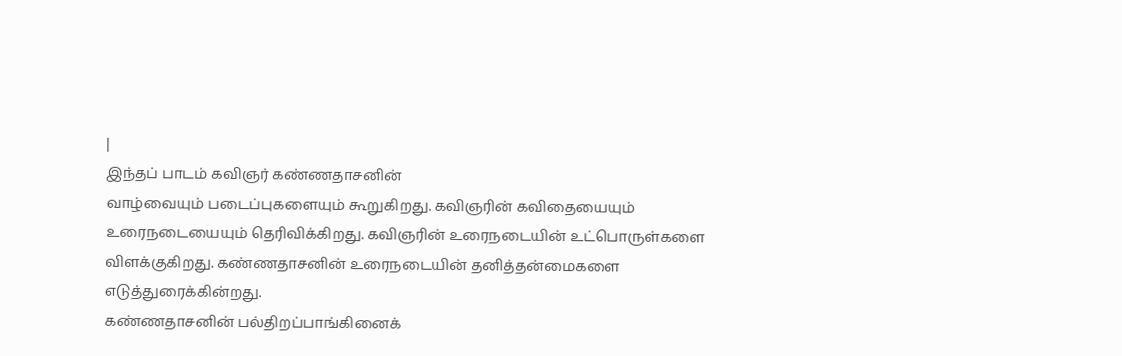|
இந்தப் பாடம் கவிஞர் கண்ணதாசனின்
வாழ்வையும் படைப்புகளையும் கூறுகிறது. கவிஞரின் கவிதையையும்
உரைநடையையும் தெரிவிக்கிறது. கவிஞரின் உரைநடையின் உட்பொருள்களை
விளக்குகிறது. கண்ணதாசனின் உரைநடையின் தனித்தன்மைகளை எடுத்துரைக்கின்றது.
கண்ணதாசனின் பல்திறப்பாங்கினைக்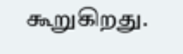கூறுகிறது.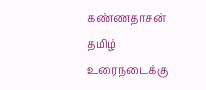கண்ணதாசன் தமிழ்
உரைநடைக்கு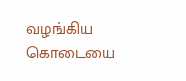வழங்கிய கொடையை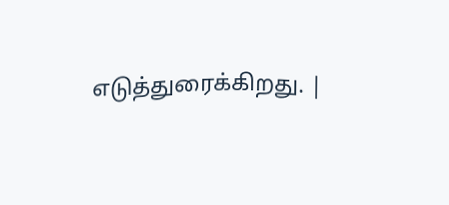எடுத்துரைக்கிறது. |